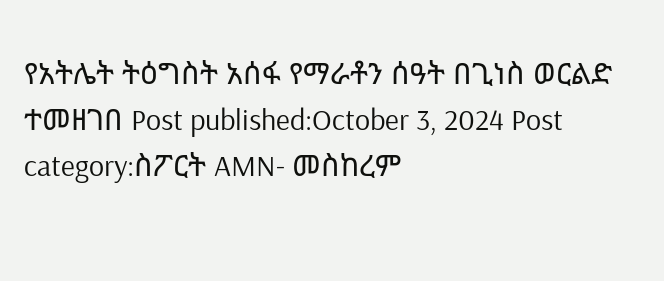የአትሌት ትዕግስት አሰፋ የማራቶን ሰዓት በጊነስ ወርልድ ተመዘገበ Post published:October 3, 2024 Post category:ስፖርት AMN- መስከረም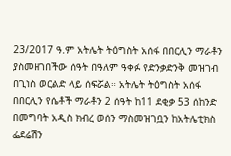23/2017 ዓ.ም አትሌት ትዕግስት አሰፋ በበርሊን ማራቶን ያስመዘገበችው ሰዓት በዓለም ዓቀፉ የድንቃድንቅ መዝገብ በጊነስ ወርልድ ላይ ሰፍሯል። አትሌት ትዕግስት አሰፋ በበርሊን የሴቶች ማራቶን 2 ሰዓት ከ11 ደቂቃ 53 ሰከንድ በመግባት አዲስ ክብረ ወሰን ማስመዝገቧን ከአትሌቲክስ ፌደሬሽን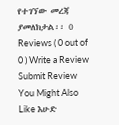የተገኘው መረጃ ያመለክታል፡፡ 0 Reviews ( 0 out of 0 ) Write a Review Submit Review You Might Also Like እሁድ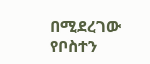በሚደረገው የቦስተን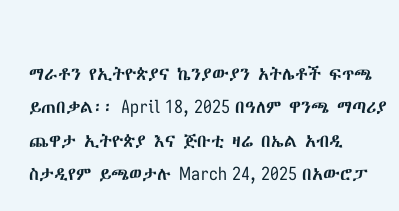ማራቶን የኢትዮጵያና ኬንያውያን አትሌቶች ፍጥጫ ይጠበቃል፡፡ April 18, 2025 በዓለም ዋንጫ ማጣሪያ ጨዋታ ኢትዮጵያ እና ጅቡቲ ዛሬ በኤል አብዲ ስታዲየም ይጫወታሉ March 24, 2025 በአውሮፓ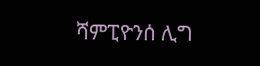ሻምፒዮንሰ ሊግ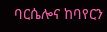ባርሴሎና ከባየርን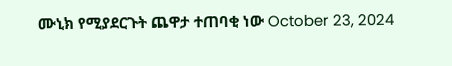ሙኒክ የሚያደርጉት ጨዋታ ተጠባቂ ነው October 23, 2024